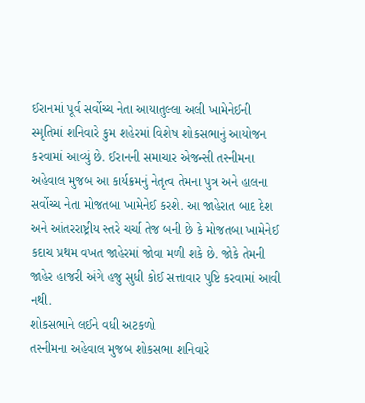ઈરાનમાં પૂર્વ સર્વોચ્ચ નેતા આયાતુલ્લા અલી ખામેનેઈની સ્મૃતિમાં શનિવારે કુમ શહેરમાં વિશેષ શોકસભાનું આયોજન કરવામાં આવ્યું છે. ઈરાનની સમાચાર એજન્સી તસ્નીમના અહેવાલ મુજબ આ કાર્યક્રમનું નેતૃત્વ તેમના પુત્ર અને હાલના સર્વોચ્ચ નેતા મોજતબા ખામેનેઈ કરશે. આ જાહેરાત બાદ દેશ અને આંતરરાષ્ટ્રીય સ્તરે ચર્ચા તેજ બની છે કે મોજતબા ખામેનેઈ કદાચ પ્રથમ વખત જાહેરમાં જોવા મળી શકે છે. જોકે તેમની જાહેર હાજરી અંગે હજુ સુધી કોઈ સત્તાવાર પુષ્ટિ કરવામાં આવી નથી.
શોકસભાને લઈને વધી અટકળો
તસ્નીમના અહેવાલ મુજબ શોકસભા શનિવારે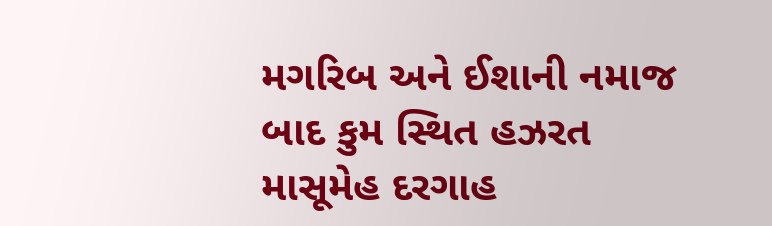મગરિબ અને ઈશાની નમાજ બાદ કુમ સ્થિત હઝરત માસૂમેહ દરગાહ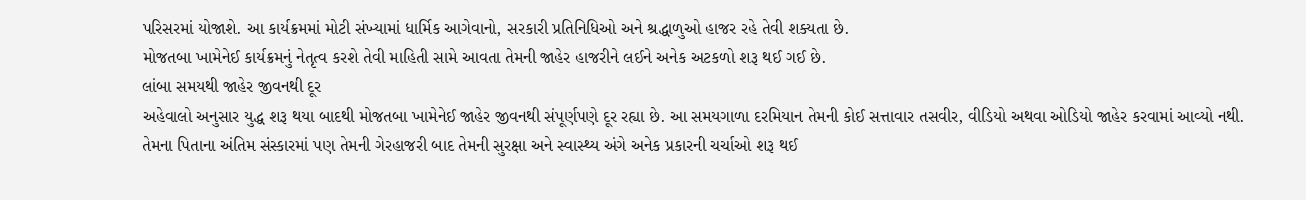પરિસરમાં યોજાશે. આ કાર્યક્રમમાં મોટી સંખ્યામાં ધાર્મિક આગેવાનો, સરકારી પ્રતિનિધિઓ અને શ્રદ્ધાળુઓ હાજર રહે તેવી શક્યતા છે.
મોજતબા ખામેનેઈ કાર્યક્રમનું નેતૃત્વ કરશે તેવી માહિતી સામે આવતા તેમની જાહેર હાજરીને લઈને અનેક અટકળો શરૂ થઈ ગઈ છે.
લાંબા સમયથી જાહેર જીવનથી દૂર
અહેવાલો અનુસાર યુદ્ધ શરૂ થયા બાદથી મોજતબા ખામેનેઈ જાહેર જીવનથી સંપૂર્ણપણે દૂર રહ્યા છે. આ સમયગાળા દરમિયાન તેમની કોઈ સત્તાવાર તસવીર, વીડિયો અથવા ઓડિયો જાહેર કરવામાં આવ્યો નથી.
તેમના પિતાના અંતિમ સંસ્કારમાં પણ તેમની ગેરહાજરી બાદ તેમની સુરક્ષા અને સ્વાસ્થ્ય અંગે અનેક પ્રકારની ચર્ચાઓ શરૂ થઈ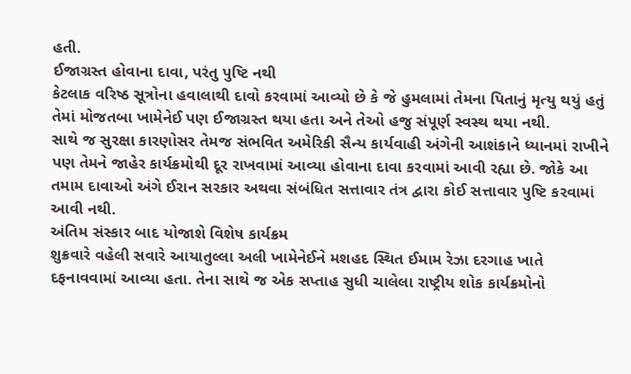હતી.
ઈજાગ્રસ્ત હોવાના દાવા, પરંતુ પુષ્ટિ નથી
કેટલાક વરિષ્ઠ સૂત્રોના હવાલાથી દાવો કરવામાં આવ્યો છે કે જે હુમલામાં તેમના પિતાનું મૃત્યુ થયું હતું તેમાં મોજતબા ખામેનેઈ પણ ઈજાગ્રસ્ત થયા હતા અને તેઓ હજુ સંપૂર્ણ સ્વસ્થ થયા નથી.
સાથે જ સુરક્ષા કારણોસર તેમજ સંભવિત અમેરિકી સૈન્ય કાર્યવાહી અંગેની આશંકાને ધ્યાનમાં રાખીને પણ તેમને જાહેર કાર્યક્રમોથી દૂર રાખવામાં આવ્યા હોવાના દાવા કરવામાં આવી રહ્યા છે. જોકે આ તમામ દાવાઓ અંગે ઈરાન સરકાર અથવા સંબંધિત સત્તાવાર તંત્ર દ્વારા કોઈ સત્તાવાર પુષ્ટિ કરવામાં આવી નથી.
અંતિમ સંસ્કાર બાદ યોજાશે વિશેષ કાર્યક્રમ
શુક્રવારે વહેલી સવારે આયાતુલ્લા અલી ખામેનેઈને મશહદ સ્થિત ઈમામ રેઝા દરગાહ ખાતે દફનાવવામાં આવ્યા હતા. તેના સાથે જ એક સપ્તાહ સુધી ચાલેલા રાષ્ટ્રીય શોક કાર્યક્રમોનો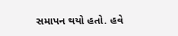સમાપન થયો હતો. હવે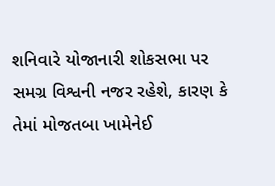શનિવારે યોજાનારી શોકસભા પર સમગ્ર વિશ્વની નજર રહેશે, કારણ કે તેમાં મોજતબા ખામેનેઈ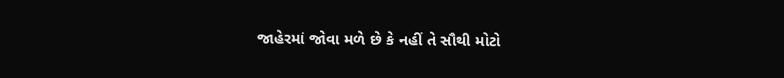જાહેરમાં જોવા મળે છે કે નહીં તે સૌથી મોટો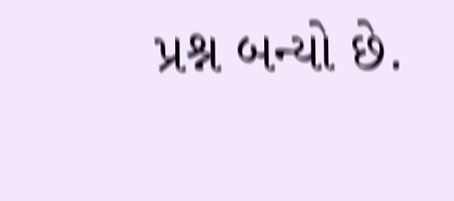પ્રશ્ન બન્યો છે.